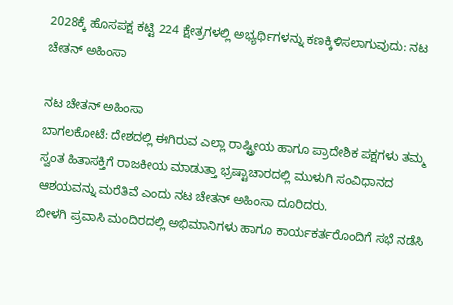2028ಕ್ಕೆ ಹೊಸಪಕ್ಷ ಕಟ್ಟಿ 224 ಕ್ಷೇತ್ರಗಳಲ್ಲಿ ಅಭ್ಯರ್ಥಿಗಳನ್ನು ಕಣಕ್ಕಿಳಿಸಲಾಗುವುದು: ನಟ ಚೇತನ್ ಅಹಿಂಸಾ

ನಟ ಚೇತನ್ ಅಹಿಂಸಾ
ಬಾಗಲಕೋಟೆ: ದೇಶದಲ್ಲಿ ಈಗಿರುವ ಎಲ್ಲಾ ರಾಷ್ಟ್ರೀಯ ಹಾಗೂ ಪ್ರಾದೇಶಿಕ ಪಕ್ಷಗಳು ತಮ್ಮ ಸ್ವಂತ ಹಿತಾಸಕ್ತಿಗೆ ರಾಜಕೀಯ ಮಾಡುತ್ತಾ ಭ್ರಷ್ಟಾಚಾರದಲ್ಲಿ ಮುಳುಗಿ ಸಂವಿಧಾನದ ಆಶಯವನ್ನು ಮರೆತಿವೆ ಎಂದು ನಟ ಚೇತನ್ ಅಹಿಂಸಾ ದೂರಿದರು.
ಬೀಳಗಿ ಪ್ರವಾಸಿ ಮಂದಿರದಲ್ಲಿ ಅಭಿಮಾನಿಗಳು ಹಾಗೂ ಕಾರ್ಯಕರ್ತರೊಂದಿಗೆ ಸಭೆ ನಡೆಸಿ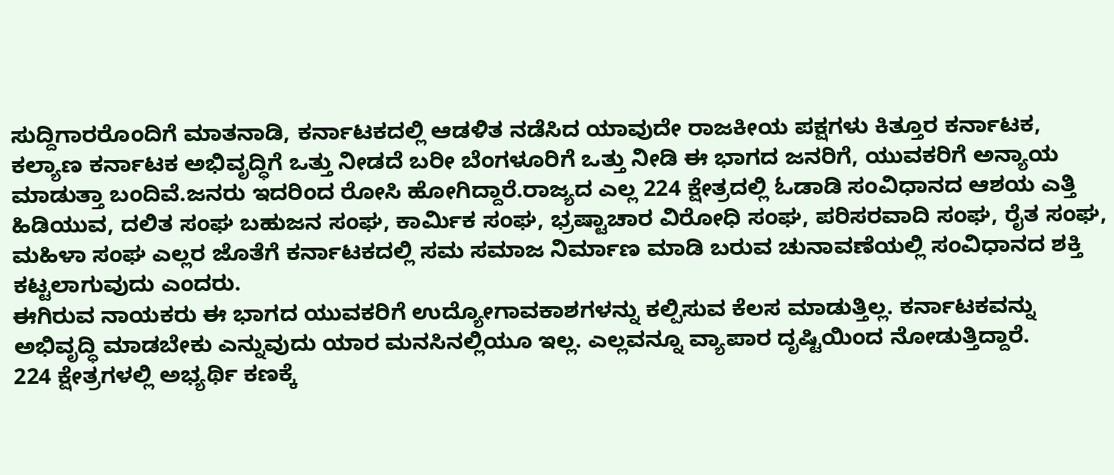ಸುದ್ದಿಗಾರರೊಂದಿಗೆ ಮಾತನಾಡಿ, ಕರ್ನಾಟಕದಲ್ಲಿ ಆಡಳಿತ ನಡೆಸಿದ ಯಾವುದೇ ರಾಜಕೀಯ ಪಕ್ಷಗಳು ಕಿತ್ತೂರ ಕರ್ನಾಟಕ, ಕಲ್ಯಾಣ ಕರ್ನಾಟಕ ಅಭಿವೃದ್ಧಿಗೆ ಒತ್ತು ನೀಡದೆ ಬರೀ ಬೆಂಗಳೂರಿಗೆ ಒತ್ತು ನೀಡಿ ಈ ಭಾಗದ ಜನರಿಗೆ, ಯುವಕರಿಗೆ ಅನ್ಯಾಯ ಮಾಡುತ್ತಾ ಬಂದಿವೆ.ಜನರು ಇದರಿಂದ ರೋಸಿ ಹೋಗಿದ್ದಾರೆ.ರಾಜ್ಯದ ಎಲ್ಲ 224 ಕ್ಷೇತ್ರದಲ್ಲಿ ಓಡಾಡಿ ಸಂವಿಧಾನದ ಆಶಯ ಎತ್ತಿ ಹಿಡಿಯುವ, ದಲಿತ ಸಂಘ ಬಹುಜನ ಸಂಘ, ಕಾರ್ಮಿಕ ಸಂಘ, ಭ್ರಷ್ಟಾಚಾರ ವಿರೋಧಿ ಸಂಘ, ಪರಿಸರವಾದಿ ಸಂಘ, ರೈತ ಸಂಘ, ಮಹಿಳಾ ಸಂಘ ಎಲ್ಲರ ಜೊತೆಗೆ ಕರ್ನಾಟಕದಲ್ಲಿ ಸಮ ಸಮಾಜ ನಿರ್ಮಾಣ ಮಾಡಿ ಬರುವ ಚುನಾವಣೆಯಲ್ಲಿ ಸಂವಿಧಾನದ ಶಕ್ತಿ ಕಟ್ಟಲಾಗುವುದು ಎಂದರು.
ಈಗಿರುವ ನಾಯಕರು ಈ ಭಾಗದ ಯುವಕರಿಗೆ ಉದ್ಯೋಗಾವಕಾಶಗಳನ್ನು ಕಲ್ಪಿಸುವ ಕೆಲಸ ಮಾಡುತ್ತಿಲ್ಲ. ಕರ್ನಾಟಕವನ್ನು ಅಭಿವೃದ್ಧಿ ಮಾಡಬೇಕು ಎನ್ನುವುದು ಯಾರ ಮನಸಿನಲ್ಲಿಯೂ ಇಲ್ಲ. ಎಲ್ಲವನ್ನೂ ವ್ಯಾಪಾರ ದೃಷ್ಟಿಯಿಂದ ನೋಡುತ್ತಿದ್ದಾರೆ.
224 ಕ್ಷೇತ್ರಗಳಲ್ಲಿ ಅಭ್ಯರ್ಥಿ ಕಣಕ್ಕೆ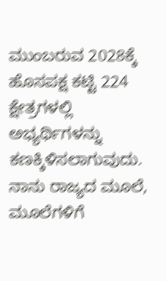ಮುಂಬರುವ 2028ಕ್ಕೆ ಹೊಸಪಕ್ಷ ಕಟ್ಟಿ 224 ಕ್ಷೇತ್ರಗಳಲ್ಲಿ ಅಭ್ಯರ್ಥಿಗಳನ್ನು ಕಣಕ್ಕಿಳಿಸಲಾಗುವುದು. ನಾನು ರಾಜ್ಯದ ಮೂಲೆ, ಮೂಲೆಗಳಿಗೆ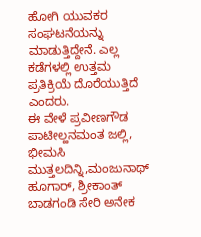ಹೋಗಿ ಯುವಕರ ಸಂಘಟನೆಯನ್ನು ಮಾಡುತ್ತಿದ್ದೇನೆ. ಎಲ್ಲ ಕಡೆಗಳಲ್ಲಿ ಉತ್ತಮ ಪ್ರತಿಕ್ರಿಯೆ ದೊರೆಯುತ್ತಿದೆ ಎಂದರು.
ಈ ವೇಳೆ ಪ್ರವೀಣಗೌಡ ಪಾಟೀಲ್ಹನಮಂತ ಜಲ್ಲಿ, ಭೀಮಸಿ ಮುತ್ತಲದಿನ್ನಿ,ಮಂಜುನಾಥ್ ಹೂಗಾರ್, ಶ್ರೀಕಾಂತ್ ಬಾಡಗಂಡಿ ಸೇರಿ ಅನೇಕ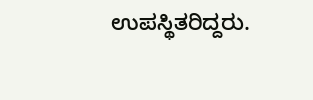ಉಪಸ್ಥಿತರಿದ್ದರು.